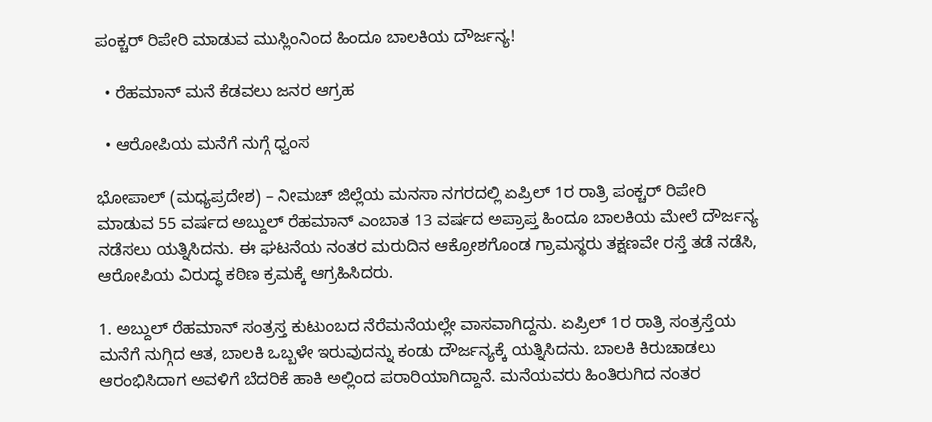ಪಂಕ್ಚರ್ ರಿಪೇರಿ ಮಾಡುವ ಮುಸ್ಲಿಂನಿಂದ ಹಿಂದೂ ಬಾಲಕಿಯ ದೌರ್ಜನ್ಯ!

  • ರೆಹಮಾನ್ ಮನೆ ಕೆಡವಲು ಜನರ ಆಗ್ರಹ

  • ಆರೋಪಿಯ ಮನೆಗೆ ನುಗ್ಗೆ ಧ್ವಂಸ

ಭೋಪಾಲ್ (ಮಧ್ಯಪ್ರದೇಶ) – ನೀಮಚ್ ಜಿಲ್ಲೆಯ ಮನಸಾ ನಗರದಲ್ಲಿ ಏಪ್ರಿಲ್ 1ರ ರಾತ್ರಿ ಪಂಕ್ಚರ್ ರಿಪೇರಿ ಮಾಡುವ 55 ವರ್ಷದ ಅಬ್ದುಲ್ ರೆಹಮಾನ್ ಎಂಬಾತ 13 ವರ್ಷದ ಅಪ್ರಾಪ್ತ ಹಿಂದೂ ಬಾಲಕಿಯ ಮೇಲೆ ದೌರ್ಜನ್ಯ ನಡೆಸಲು ಯತ್ನಿಸಿದನು. ಈ ಘಟನೆಯ ನಂತರ ಮರುದಿನ ಆಕ್ರೋಶಗೊಂಡ ಗ್ರಾಮಸ್ಥರು ತಕ್ಷಣವೇ ರಸ್ತೆ ತಡೆ ನಡೆಸಿ, ಆರೋಪಿಯ ವಿರುದ್ಧ ಕಠಿಣ ಕ್ರಮಕ್ಕೆ ಆಗ್ರಹಿಸಿದರು.

1. ಅಬ್ದುಲ್ ರೆಹಮಾನ್ ಸಂತ್ರಸ್ತ ಕುಟುಂಬದ ನೆರೆಮನೆಯಲ್ಲೇ ವಾಸವಾಗಿದ್ದನು. ಏಪ್ರಿಲ್ 1ರ ರಾತ್ರಿ ಸಂತ್ರಸ್ತೆಯ ಮನೆಗೆ ನುಗ್ಗಿದ ಆತ, ಬಾಲಕಿ ಒಬ್ಬಳೇ ಇರುವುದನ್ನು ಕಂಡು ದೌರ್ಜನ್ಯಕ್ಕೆ ಯತ್ನಿಸಿದನು. ಬಾಲಕಿ ಕಿರುಚಾಡಲು ಆರಂಭಿಸಿದಾಗ ಅವಳಿಗೆ ಬೆದರಿಕೆ ಹಾಕಿ ಅಲ್ಲಿಂದ ಪರಾರಿಯಾಗಿದ್ದಾನೆ. ಮನೆಯವರು ಹಿಂತಿರುಗಿದ ನಂತರ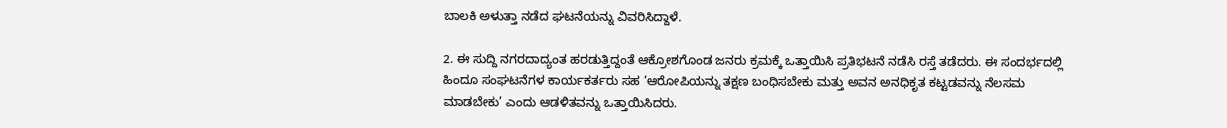ಬಾಲಕಿ ಅಳುತ್ತಾ ನಡೆದ ಘಟನೆಯನ್ನು ವಿವರಿಸಿದ್ದಾಳೆ.

2. ಈ ಸುದ್ದಿ ನಗರದಾದ್ಯಂತ ಹರಡುತ್ತಿದ್ದಂತೆ ಆಕ್ರೋಶಗೊಂಡ ಜನರು ಕ್ರಮಕ್ಕೆ ಒತ್ತಾಯಿಸಿ ಪ್ರತಿಭಟನೆ ನಡೆಸಿ ರಸ್ತೆ ತಡೆದರು. ಈ ಸಂದರ್ಭದಲ್ಲಿ ಹಿಂದೂ ಸಂಘಟನೆಗಳ ಕಾರ್ಯಕರ್ತರು ಸಹ ‘ಆರೋಪಿಯನ್ನು ತಕ್ಷಣ ಬಂಧಿಸಬೇಕು ಮತ್ತು ಅವನ ಅನಧಿಕೃತ ಕಟ್ಟಡವನ್ನು ನೆಲಸಮ ಮಾಡಬೇಕು’ ಎಂದು ಆಡಳಿತವನ್ನು ಒತ್ತಾಯಿಸಿದರು.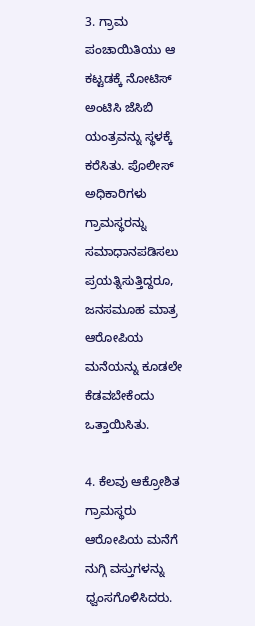3. ಗ್ರಾಮ ಪಂಚಾಯಿತಿಯು ಆ ಕಟ್ಟಡಕ್ಕೆ ನೋಟಿಸ್ ಅಂಟಿಸಿ ಜೆಸಿಬಿ ಯಂತ್ರವನ್ನು ಸ್ಥಳಕ್ಕೆ ಕರೆಸಿತು. ಪೊಲೀಸ್ ಅಧಿಕಾರಿಗಳು ಗ್ರಾಮಸ್ಥರನ್ನು ಸಮಾಧಾನಪಡಿಸಲು ಪ್ರಯತ್ನಿಸುತ್ತಿದ್ದರೂ, ಜನಸಮೂಹ ಮಾತ್ರ ಆರೋಪಿಯ ಮನೆಯನ್ನು ಕೂಡಲೇ ಕೆಡವಬೇಕೆಂದು ಒತ್ತಾಯಿಸಿತು.

4. ಕೆಲವು ಆಕ್ರೋಶಿತ ಗ್ರಾಮಸ್ಥರು ಆರೋಪಿಯ ಮನೆಗೆ ನುಗ್ಗಿ ವಸ್ತುಗಳನ್ನು ಧ್ವಂಸಗೊಳಿಸಿದರು.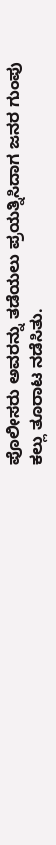ಪೊಲೀಸರು ಅವರನ್ನು ತಡೆಯಲು ಪ್ರಯತ್ನಿಸಿದಾಗ ಜನರ ಗುಂಪು ಕಲ್ಲು ತೂರಾಟ ನಡೆಸಿತು.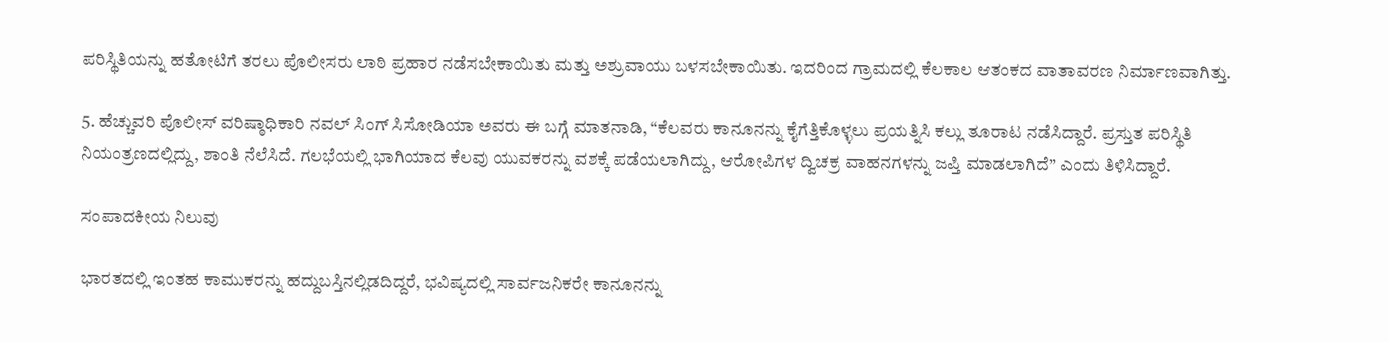ಪರಿಸ್ಥಿತಿಯನ್ನು ಹತೋಟಿಗೆ ತರಲು ಪೊಲೀಸರು ಲಾಠಿ ಪ್ರಹಾರ ನಡೆಸಬೇಕಾಯಿತು ಮತ್ತು ಅಶ್ರುವಾಯು ಬಳಸಬೇಕಾಯಿತು. ಇದರಿಂದ ಗ್ರಾಮದಲ್ಲಿ ಕೆಲಕಾಲ ಆತಂಕದ ವಾತಾವರಣ ನಿರ್ಮಾಣವಾಗಿತ್ತು.

5. ಹೆಚ್ಚುವರಿ ಪೊಲೀಸ್ ವರಿಷ್ಠಾಧಿಕಾರಿ ನವಲ್ ಸಿಂಗ್ ಸಿಸೋಡಿಯಾ ಅವರು ಈ ಬಗ್ಗೆ ಮಾತನಾಡಿ, “ಕೆಲವರು ಕಾನೂನನ್ನು ಕೈಗೆತ್ತಿಕೊಳ್ಳಲು ಪ್ರಯತ್ನಿಸಿ ಕಲ್ಲು ತೂರಾಟ ನಡೆಸಿದ್ದಾರೆ. ಪ್ರಸ್ತುತ ಪರಿಸ್ಥಿತಿ ನಿಯಂತ್ರಣದಲ್ಲಿದ್ದು, ಶಾಂತಿ ನೆಲೆಸಿದೆ. ಗಲಭೆಯಲ್ಲಿ ಭಾಗಿಯಾದ ಕೆಲವು ಯುವಕರನ್ನು ವಶಕ್ಕೆ ಪಡೆಯಲಾಗಿದ್ದು, ಆರೋಪಿಗಳ ದ್ವಿಚಕ್ರ ವಾಹನಗಳನ್ನು ಜಪ್ತಿ ಮಾಡಲಾಗಿದೆ” ಎಂದು ತಿಳಿಸಿದ್ದಾರೆ.

ಸಂಪಾದಕೀಯ ನಿಲುವು

ಭಾರತದಲ್ಲಿ ಇಂತಹ ಕಾಮುಕರನ್ನು ಹದ್ದುಬಸ್ತಿನಲ್ಲಿಡದಿದ್ದರೆ, ಭವಿಷ್ಯದಲ್ಲಿ ಸಾರ್ವಜನಿಕರೇ ಕಾನೂನನ್ನು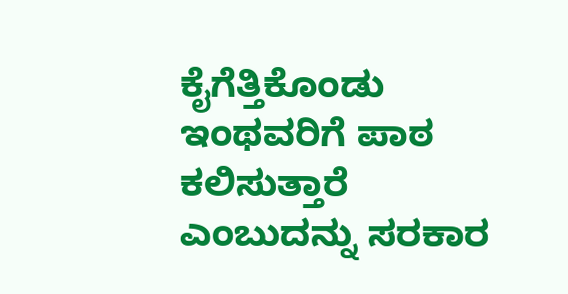ಕೈಗೆತ್ತಿಕೊಂಡು ಇಂಥವರಿಗೆ ಪಾಠ ಕಲಿಸುತ್ತಾರೆ ಎಂಬುದನ್ನು ಸರಕಾರ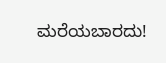ಮರೆಯಬಾರದು!